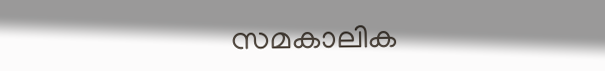സമകാലിക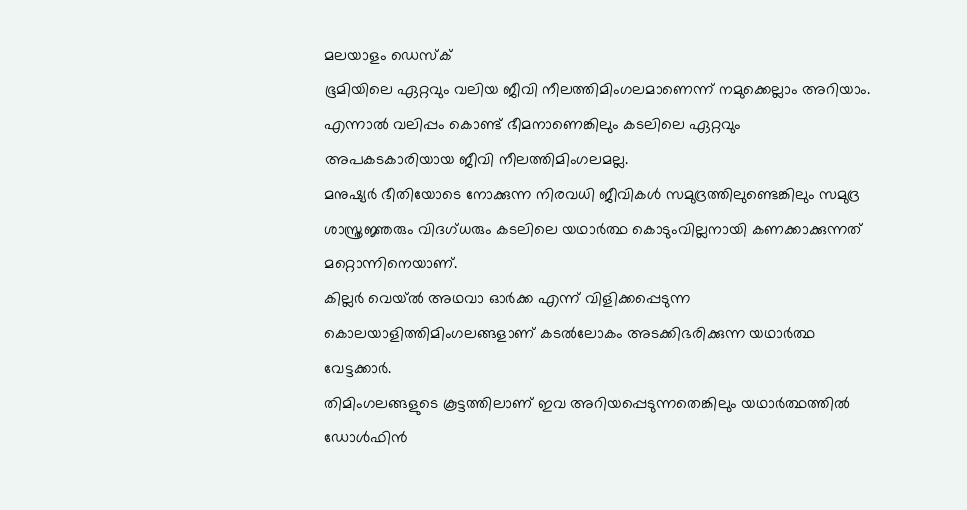മലയാളം ഡെസ്ക്
ഭൂമിയിലെ ഏറ്റവും വലിയ ജീവി നീലത്തിമിംഗലമാണെന്ന് നമുക്കെല്ലാം അറിയാം.
എന്നാൽ വലിപ്പം കൊണ്ട് ഭീമനാണെങ്കിലും കടലിലെ ഏറ്റവും അപകടകാരിയായ ജീവി നീലത്തിമിംഗലമല്ല.
മനുഷ്യർ ഭീതിയോടെ നോക്കുന്ന നിരവധി ജീവികൾ സമുദ്രത്തിലുണ്ടെങ്കിലും സമുദ്ര ശാസ്ത്രജ്ഞരും വിദഗ്ധരും കടലിലെ യഥാർത്ഥ കൊടുംവില്ലനായി കണക്കാക്കുന്നത് മറ്റൊന്നിനെയാണ്.
കില്ലർ വെയ്ൽ അഥവാ ഓർക്ക എന്ന് വിളിക്കപ്പെടുന്ന കൊലയാളിത്തിമിംഗലങ്ങളാണ് കടൽലോകം അടക്കിഭരിക്കുന്ന യഥാർത്ഥ വേട്ടക്കാർ.
തിമിംഗലങ്ങളുടെ കൂട്ടത്തിലാണ് ഇവ അറിയപ്പെടുന്നതെങ്കിലും യഥാർത്ഥത്തിൽ ഡോൾഫിൻ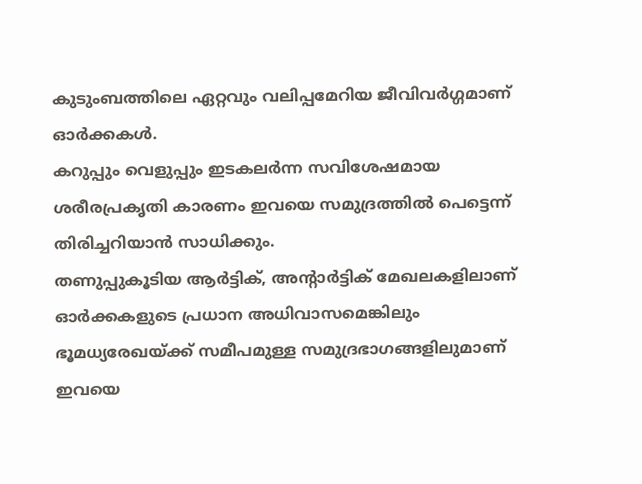കുടുംബത്തിലെ ഏറ്റവും വലിപ്പമേറിയ ജീവിവർഗ്ഗമാണ് ഓർക്കകൾ.
കറുപ്പും വെളുപ്പും ഇടകലർന്ന സവിശേഷമായ ശരീരപ്രകൃതി കാരണം ഇവയെ സമുദ്രത്തിൽ പെട്ടെന്ന് തിരിച്ചറിയാൻ സാധിക്കും.
തണുപ്പുകൂടിയ ആർട്ടിക്, അന്റാർട്ടിക് മേഖലകളിലാണ് ഓർക്കകളുടെ പ്രധാന അധിവാസമെങ്കിലും ഭൂമധ്യരേഖയ്ക്ക് സമീപമുള്ള സമുദ്രഭാഗങ്ങളിലുമാണ് ഇവയെ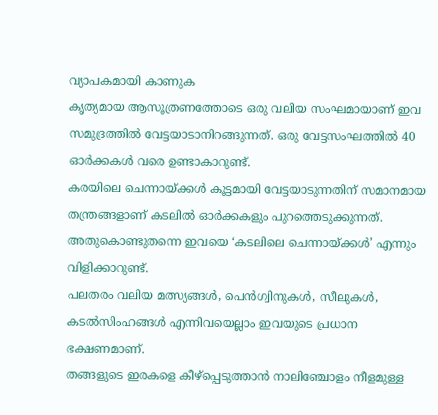വ്യാപകമായി കാണുക
കൃത്യമായ ആസൂത്രണത്തോടെ ഒരു വലിയ സംഘമായാണ് ഇവ സമുദ്രത്തിൽ വേട്ടയാടാനിറങ്ങുന്നത്. ഒരു വേട്ടസംഘത്തിൽ 40 ഓർക്കകൾ വരെ ഉണ്ടാകാറുണ്ട്.
കരയിലെ ചെന്നായ്ക്കൾ കൂട്ടമായി വേട്ടയാടുന്നതിന് സമാനമായ തന്ത്രങ്ങളാണ് കടലിൽ ഓർക്കകളും പുറത്തെടുക്കുന്നത്. അതുകൊണ്ടുതന്നെ ഇവയെ ‘കടലിലെ ചെന്നായ്ക്കൾ’ എന്നും വിളിക്കാറുണ്ട്.
പലതരം വലിയ മത്സ്യങ്ങൾ, പെൻഗ്വിനുകൾ, സീലുകൾ, കടൽസിംഹങ്ങൾ എന്നിവയെല്ലാം ഇവയുടെ പ്രധാന ഭക്ഷണമാണ്.
തങ്ങളുടെ ഇരകളെ കീഴ്പ്പെടുത്താൻ നാലിഞ്ചോളം നീളമുള്ള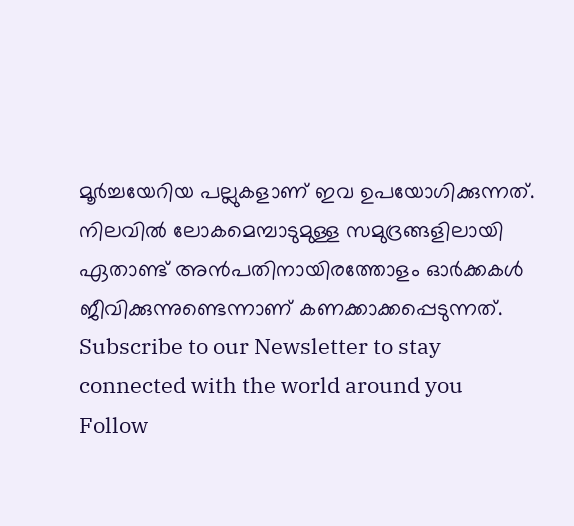മൂർച്ചയേറിയ പല്ലുകളാണ് ഇവ ഉപയോഗിക്കുന്നത്.
നിലവിൽ ലോകമെമ്പാടുമുള്ള സമുദ്രങ്ങളിലായി ഏതാണ്ട് അൻപതിനായിരത്തോളം ഓർക്കകൾ ജീവിക്കുന്നുണ്ടെന്നാണ് കണക്കാക്കപ്പെടുന്നത്.
Subscribe to our Newsletter to stay connected with the world around you
Follow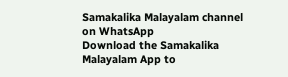Samakalika Malayalam channel on WhatsApp
Download the Samakalika Malayalam App to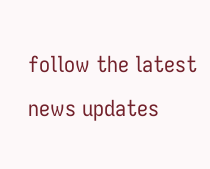follow the latest news updates